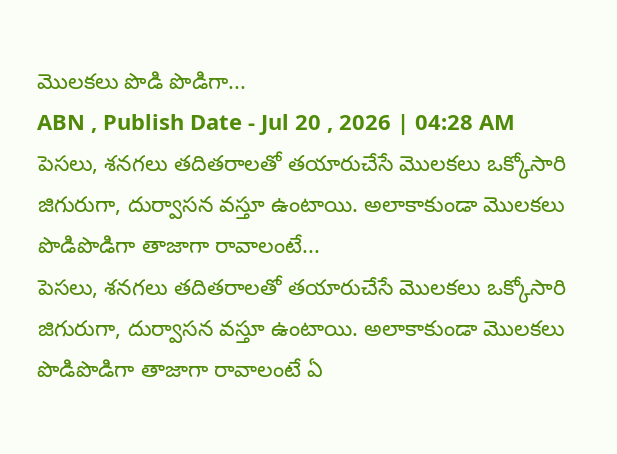మొలకలు పొడి పొడిగా...
ABN , Publish Date - Jul 20 , 2026 | 04:28 AM
పెసలు, శనగలు తదితరాలతో తయారుచేసే మొలకలు ఒక్కోసారి జిగురుగా, దుర్వాసన వస్తూ ఉంటాయి. అలాకాకుండా మొలకలు పొడిపొడిగా తాజాగా రావాలంటే...
పెసలు, శనగలు తదితరాలతో తయారుచేసే మొలకలు ఒక్కోసారి జిగురుగా, దుర్వాసన వస్తూ ఉంటాయి. అలాకాకుండా మొలకలు పొడిపొడిగా తాజాగా రావాలంటే ఏ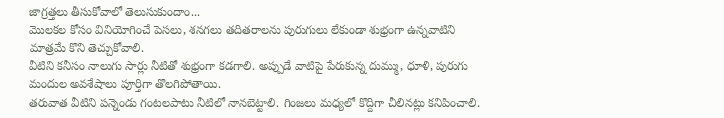జాగ్రత్తలు తీసుకోవాలో తెలుసుకుందాం...
మొలకల కోసం వినియోగించే పెసలు, శనగలు తదితరాలను పురుగులు లేకుండా శుభ్రంగా ఉన్నవాటిని మాత్రమే కొని తెచ్చుకోవాలి.
వీటిని కనీసం నాలుగు సార్లు నీటితో శుభ్రంగా కడగాలి. అప్పుడే వాటిపై పేరుకున్న దుమ్ము, ధూళి, పురుగు మందుల అవశేషాలు పూర్తిగా తొలగిపోతాయి.
తరువాత వీటిని పన్నెండు గంటలపాటు నీటిలో నానబెట్టాలి. గింజలు మధ్యలో కొద్దిగా చీలినట్లు కనిపించాలి.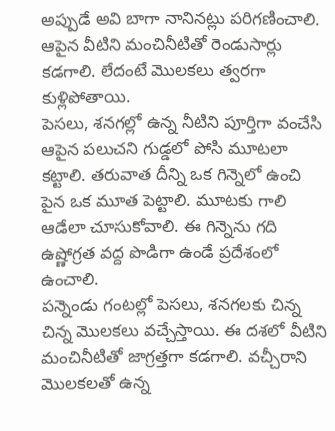అప్పుడే అవి బాగా నానినట్లు పరిగణించాలి. ఆపైన వీటిని మంచినీటితో రెండుసార్లు కడగాలి. లేదంటే మొలకలు త్వరగా కుళ్లిపోతాయి.
పెసలు, శనగల్లో ఉన్న నీటిని పూర్తిగా వంచేసి ఆపైన పలుచని గుడ్డలో పోసి మూటలా కట్టాలి. తరువాత దీన్ని ఒక గిన్నెలో ఉంచి పైన ఒక మూత పెట్టాలి. మూటకు గాలి ఆడేలా చూసుకోవాలి. ఈ గిన్నెను గది ఉష్ణోగ్రత వద్ద పొడిగా ఉండే ప్రదేశంలో ఉంచాలి.
పన్నెండు గంటల్లో పెసలు, శనగలకు చిన్న చిన్న మొలకలు వచ్చేస్తాయి. ఈ దశలో వీటిని మంచినీటితో జాగ్రత్తగా కడగాలి. వచ్చీరాని మొలకలతో ఉన్న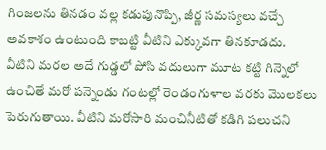గింజలను తినడం వల్ల కడుపునొప్పి, జీర్ణ సమస్యలు వచ్చే అవకాశం ఉంటుంది కాబట్టి వీటిని ఎక్కువగా తినకూడదు.
వీటిని మరల అదే గుడ్డలో పోసి వదులుగా మూట కట్టి గిన్నెలో ఉంచితే మరో పన్నెండు గంటల్లో రెండంగుళాల వరకు మొలకలు పెరుగుతాయి. వీటిని మరోసారి మంచినీటితో కడిగి పలుచని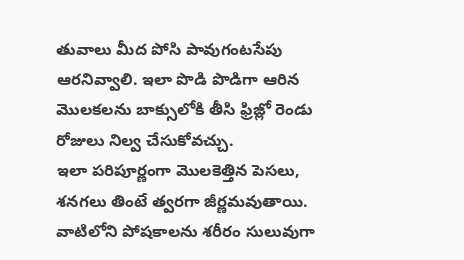తువాలు మీద పోసి పావుగంటసేపు ఆరనివ్వాలి. ఇలా పొడి పొడిగా ఆరిన మొలకలను బాక్సులోకి తీసి ఫ్రిజ్లో రెండు రోజులు నిల్వ చేసుకోవచ్చు.
ఇలా పరిపూర్ణంగా మొలకెత్తిన పెసలు, శనగలు తింటే త్వరగా జీర్ణమవుతాయి. వాటిలోని పోషకాలను శరీరం సులువుగా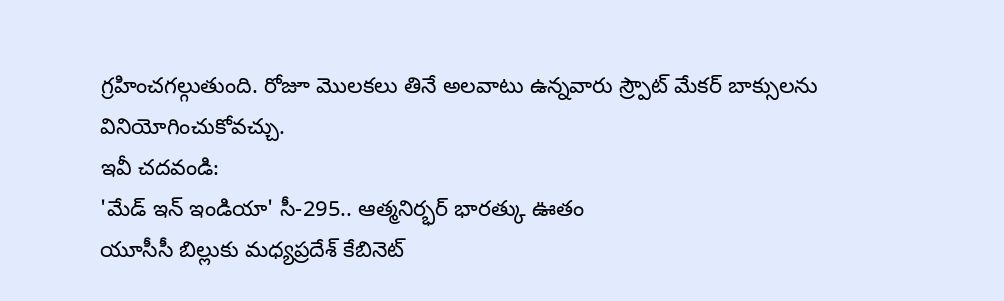గ్రహించగల్గుతుంది. రోజూ మొలకలు తినే అలవాటు ఉన్నవారు స్ర్పౌట్ మేకర్ బాక్సులను వినియోగించుకోవచ్చు.
ఇవీ చదవండి:
'మేడ్ ఇన్ ఇండియా' సీ-295.. ఆత్మనిర్భర్ భారత్కు ఊతం
యూసీసీ బిల్లుకు మధ్యప్రదేశ్ కేబినెట్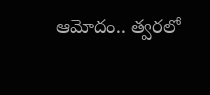ఆమోదం.. త్వరలో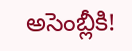అసెంబ్లీకి!